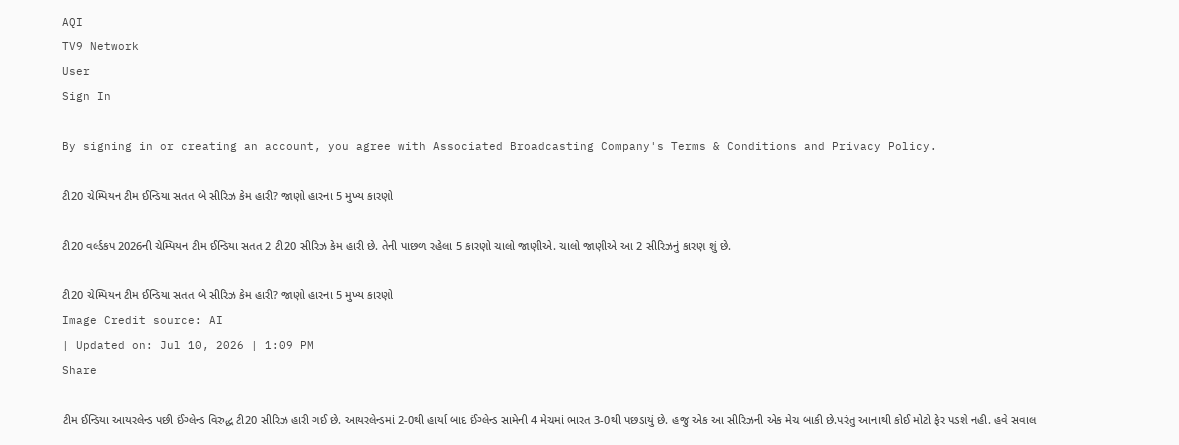AQI
TV9 Network
User
Sign In

By signing in or creating an account, you agree with Associated Broadcasting Company's Terms & Conditions and Privacy Policy.

ટી20 ચેમ્પિયન ટીમ ઈન્ડિયા સતત બે સીરિઝ કેમ હારી? જાણો હારના 5 મુખ્ય કારણો

ટી20 વર્લ્ડકપ 2026ની ચેમ્પિયન ટીમ ઈન્ડિયા સતત 2 ટી20 સીરિઝ કેમ હારી છે. તેની પાછળ રહેલા 5 કારણો ચાલો જાણીએ. ચાલો જાણીએ આ 2 સીરિઝનું કારણ શું છે.

ટી20 ચેમ્પિયન ટીમ ઈન્ડિયા સતત બે સીરિઝ કેમ હારી? જાણો હારના 5 મુખ્ય કારણો
Image Credit source: AI
| Updated on: Jul 10, 2026 | 1:09 PM
Share

ટીમ ઈન્ડિયા આયરલેન્ડ પછી ઈંગ્લેન્ડ વિરુદ્ધ ટી20 સીરિઝ હારી ગઈ છે. આયરલેન્ડમાં 2-0થી હાર્યા બાદ ઈંગ્લેન્ડ સામેની 4 મેચમાં ભારત 3-0થી પછડાયું છે. હજુ એક આ સીરિઝની એક મેચ બાકી છે.પરંતુ આનાથી કોઈ મોટો ફેર પડશે નહી. હવે સવાલ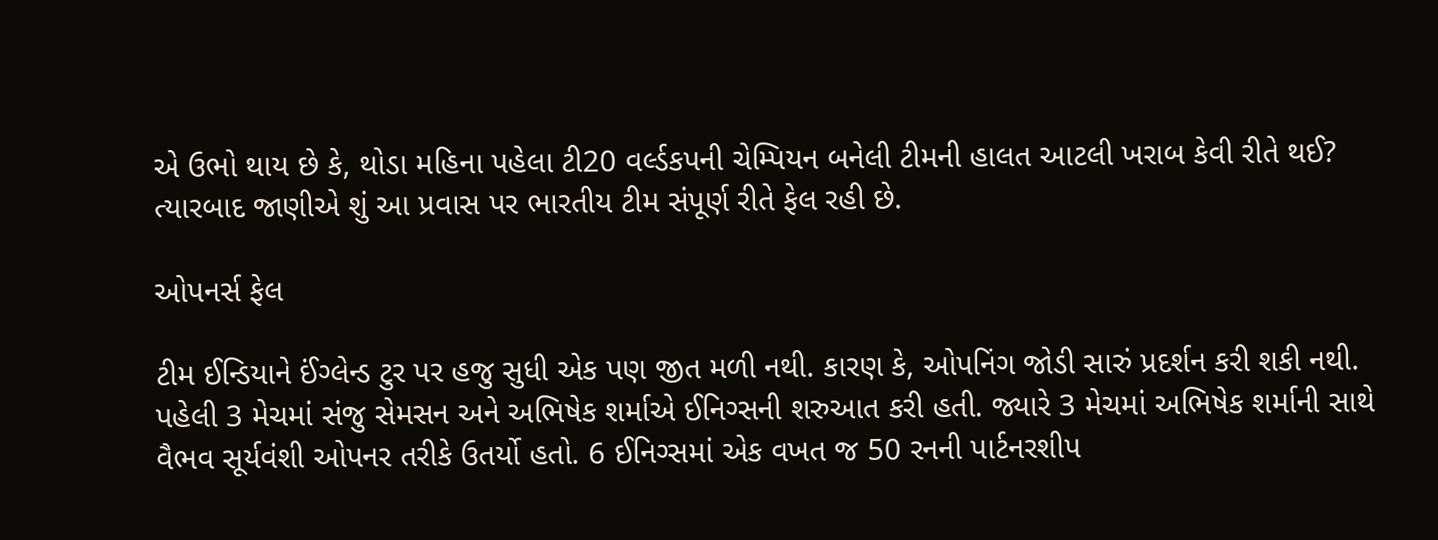એ ઉભો થાય છે કે, થોડા મહિના પહેલા ટી20 વર્લ્ડકપની ચેમ્પિયન બનેલી ટીમની હાલત આટલી ખરાબ કેવી રીતે થઈ? ત્યારબાદ જાણીએ શું આ પ્રવાસ પર ભારતીય ટીમ સંપૂર્ણ રીતે ફેલ રહી છે.

ઓપનર્સ ફેલ

ટીમ ઈન્ડિયાને ઈંગ્લેન્ડ ટુર પર હજુ સુધી એક પણ જીત મળી નથી. કારણ કે, ઓપનિંગ જોડી સારું પ્રદર્શન કરી શકી નથી. પહેલી 3 મેચમાં સંજુ સેમસન અને અભિષેક શર્માએ ઈનિગ્સની શરુઆત કરી હતી. જ્યારે 3 મેચમાં અભિષેક શર્માની સાથે વૈભવ સૂર્યવંશી ઓપનર તરીકે ઉતર્યો હતો. 6 ઈનિગ્સમાં એક વખત જ 50 રનની પાર્ટનરશીપ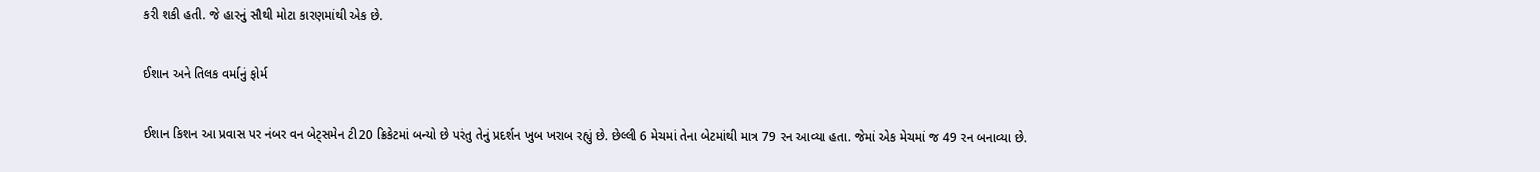કરી શકી હતી. જે હારનું સૌથી મોટા કારણમાંથી એક છે.

ઈશાન અને તિલક વર્માનું ફોર્મ

ઈશાન કિશન આ પ્રવાસ પર નંબર વન બેટ્સમેન ટી20 ક્રિકેટમાં બન્યો છે પરંતુ તેનું પ્રદર્શન ખુબ ખરાબ રહ્યું છે. છેલ્લી 6 મેચમાં તેના બેટમાંથી માત્ર 79 રન આવ્યા હતા. જેમાં એક મેચમાં જ 49 રન બનાવ્યા છે.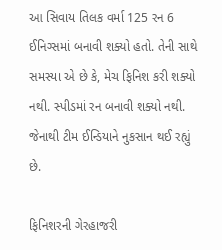આ સિવાય તિલક વર્મા 125 રન 6 ઈનિગ્સમાં બનાવી શક્યો હતો. તેની સાથે સમસ્યા એ છે કે, મેચ ફિનિશ કરી શક્યો નથી. સ્પીડમાં રન બનાવી શક્યો નથી. જેનાથી ટીમ ઈન્ડિયાને નુકસાન થઈ રહ્યું છે.

ફિનિશરની ગેરહાજરી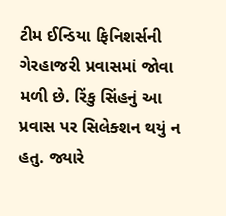ટીમ ઈન્ડિયા ફિનિશર્સની ગેરહાજરી પ્રવાસમાં જોવા મળી છે. રિંકુ સિંહનું આ પ્રવાસ પર સિલેક્શન થયું ન હતુ. જ્યારે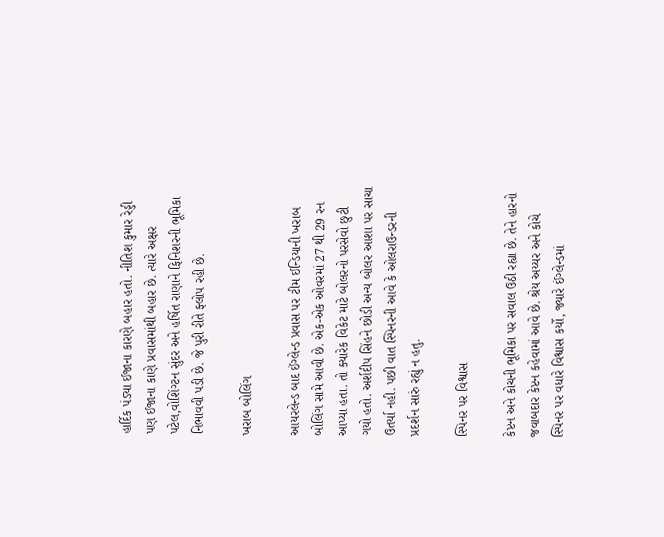હાર્દિક પંડ્યા ઈજાના કારણે બહાર હતો. નીતિશ કુમાર રેડ્ડી પણ ઈજાના કાણે પ્રવાસમાંથી બહાર છે. ત્યારે અક્ષર પટેલ,વોશિંગ્ટન સુંદર અને હર્ષિત રાણાને ફિનિશરની ભૂમિકા નિભાવવી પડી છે. જે પુરી રીતે ફ્લોપ રહી છે.

ખરાબ બોલિંગ

આયરલેન્ડ બાદ ઈંગ્લેન્ડ પ્રવાસ પર ટીમ ઈન્ડિયાની ખરાબ બોલિંગ સામે આવી છે. એક-એક ઓવરમાં 27 થી 29 રન આપ્યા હતા. તો ક્યારેક વિકેટ માટે બોલરનો પરસેવો છુટી ગયો હતો. અર્શદીપ સિંહને છોડી અન્ય બોલર આશા પર સાચા ઉતર્યા નહી. પછી વાત સ્પિનરની આવે કે ઓલરાઉન્ડરની પ્રદર્શન સારું રહ્યું ન હતુ.

સ્પિનર પર વિશ્વાસ

કેપ્ટન અને કોચની ભૂમિકા પર સવાલ ઉઠી રહ્યા છે. તેને હારનો જવાબદાર કેપ્ટન કહેવામાં આવે છે. શ્રેય અય્યર અને કોચે સ્પિનર પર વધારે વિશ્વાસ કર્યો, જ્યારે ઈંગ્લેન્ડમાં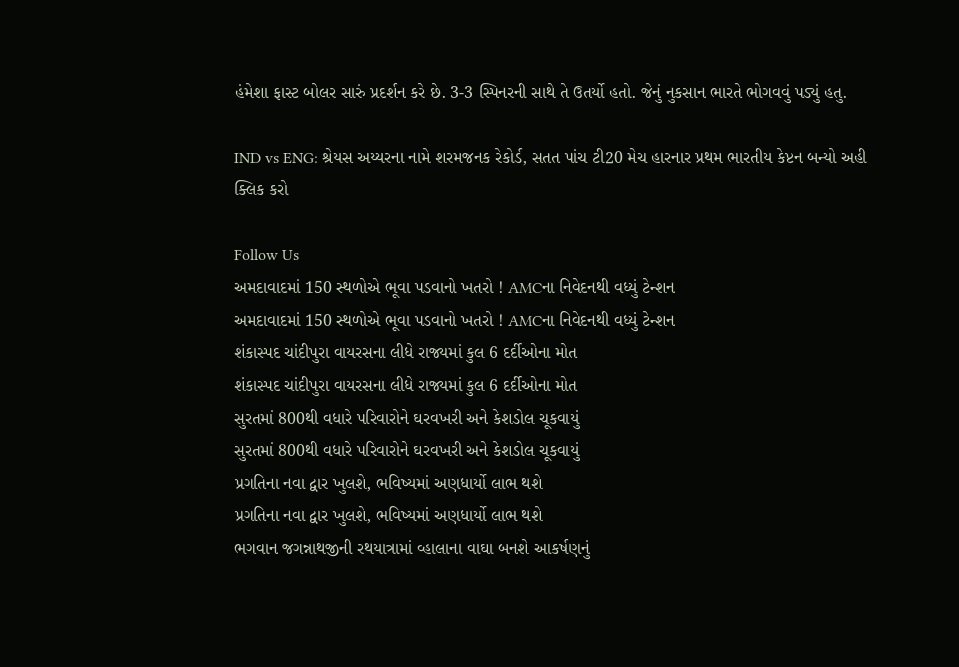હંમેશા ફાસ્ટ બોલર સારું પ્રદર્શન કરે છે. 3-3 સ્પિનરની સાથે તે ઉતર્યો હતો. જેનું નુકસાન ભારતે ભોગવવું પડ્યું હતુ.

IND vs ENG: શ્રેયસ અય્યરના નામે શરમજનક રેકોર્ડ, સતત પાંચ ટી20 મેચ હારનાર પ્રથમ ભારતીય કેપ્ટન બન્યો અહી ક્લિક કરો

Follow Us
અમદાવાદમાં 150 સ્થળોએ ભૂવા પડવાનો ખતરો ! AMCના નિવેદનથી વધ્યું ટેન્શન
અમદાવાદમાં 150 સ્થળોએ ભૂવા પડવાનો ખતરો ! AMCના નિવેદનથી વધ્યું ટેન્શન
શંકાસ્પદ ચાંદીપુરા વાયરસના લીધે રાજ્યમાં કુલ 6 દર્દીઓના મોત
શંકાસ્પદ ચાંદીપુરા વાયરસના લીધે રાજ્યમાં કુલ 6 દર્દીઓના મોત
સુરતમાં 800થી વધારે પરિવારોને ઘરવખરી અને કેશડોલ ચૂકવાયું
સુરતમાં 800થી વધારે પરિવારોને ઘરવખરી અને કેશડોલ ચૂકવાયું
પ્રગતિના નવા દ્વાર ખુલશે, ભવિષ્યમાં અણધાર્યો લાભ થશે
પ્રગતિના નવા દ્વાર ખુલશે, ભવિષ્યમાં અણધાર્યો લાભ થશે
ભગવાન જગન્નાથજીની રથયાત્રામાં વ્હાલાના વાઘા બનશે આકર્ષણનું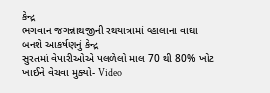કેન્દ્ર
ભગવાન જગન્નાથજીની રથયાત્રામાં વ્હાલાના વાઘા બનશે આકર્ષણનું કેન્દ્ર
સુરતમાં વેપારીઓએ પલળેલો માલ 70 થી 80% ખોટ ખાઈને વેચવા મુક્યો- Video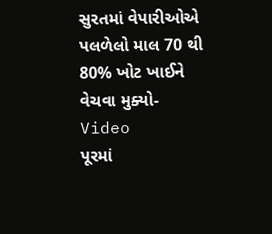સુરતમાં વેપારીઓએ પલળેલો માલ 70 થી 80% ખોટ ખાઈને વેચવા મુક્યો- Video
પૂરમાં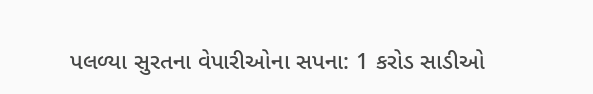પલળ્યા સુરતના વેપારીઓના સપના: 1 કરોડ સાડીઓ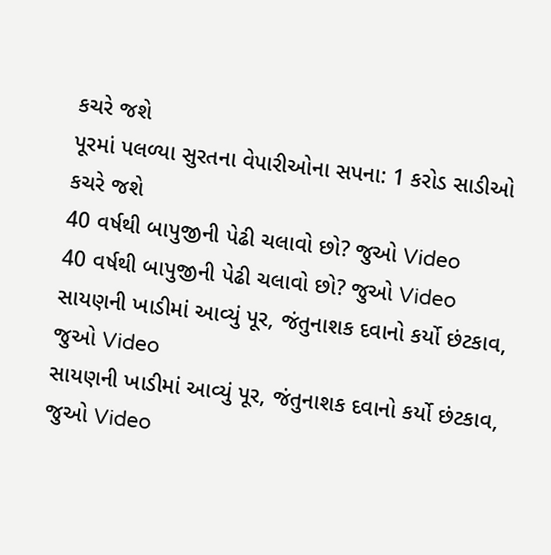કચરે જશે
પૂરમાં પલળ્યા સુરતના વેપારીઓના સપના: 1 કરોડ સાડીઓ કચરે જશે
40 વર્ષથી બાપુજીની પેઢી ચલાવો છો? જુઓ Video
40 વર્ષથી બાપુજીની પેઢી ચલાવો છો? જુઓ Video
સાયણની ખાડીમાં આવ્યું પૂર, જંતુનાશક દવાનો કર્યો છંટકાવ, જુઓ Video
સાયણની ખાડીમાં આવ્યું પૂર, જંતુનાશક દવાનો કર્યો છંટકાવ, જુઓ Video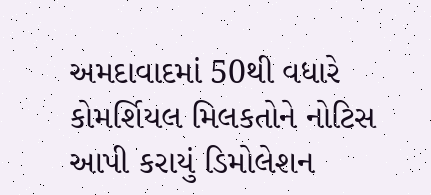અમદાવાદમાં 50થી વધારે કોમર્શિયલ મિલકતોને નોટિસ આપી કરાયું ડિમોલેશન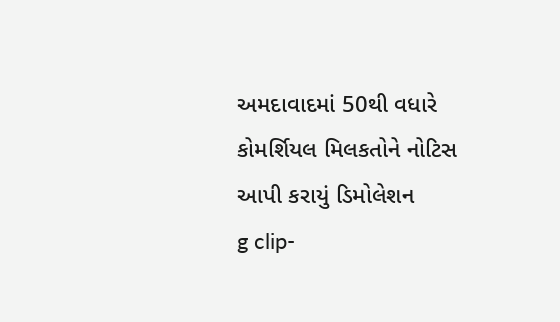અમદાવાદમાં 50થી વધારે કોમર્શિયલ મિલકતોને નોટિસ આપી કરાયું ડિમોલેશન
g clip-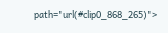path="url(#clip0_868_265)">